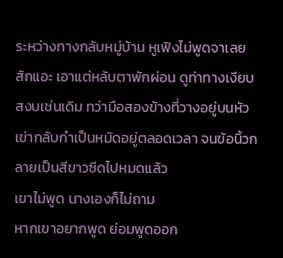ระหว่างทางกลับหมู่บ้าน หูเฟิงไม่พูดจาเลยสักแอะ เอาแต่หลับตาพักผ่อน ดูท่าทางเงียบสงบเช่นเดิม ทว่ามือสองข้างที่วางอยู่บนหัวเข่ากลับกำเป็นหมัดอยู่ตลอดเวลา จนข้อนิ้วกลายเป็นสีขาวซีดไปหมดแล้ว
เขาไม่พูด นางเองก็ไม่ถาม
หากเขาอยากพูด ย่อมพูดออก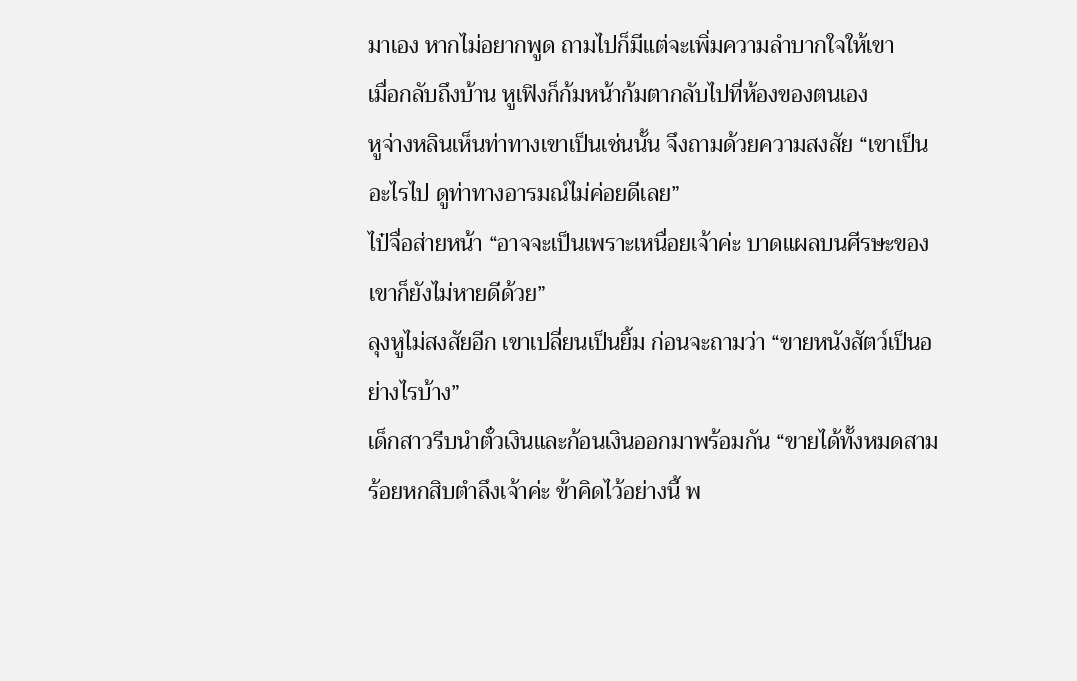มาเอง หากไม่อยากพูด ถามไปก็มีแต่จะเพิ่มความลำบากใจให้เขา
เมื่อกลับถึงบ้าน หูเฟิงก็ก้มหน้าก้มตากลับไปที่ห้องของตนเอง
หูจ่างหลินเห็นท่าทางเขาเป็นเช่นนั้น จึงถามด้วยความสงสัย “เขาเป็นอะไรไป ดูท่าทางอารมณ์ไม่ค่อยดีเลย”
ไป๋จื่อส่ายหน้า “อาจจะเป็นเพราะเหนื่อยเจ้าค่ะ บาดแผลบนศีรษะของเขาก็ยังไม่หายดีด้วย”
ลุงหูไม่สงสัยอีก เขาเปลี่ยนเป็นยิ้ม ก่อนจะถามว่า “ขายหนังสัตว์เป็นอย่างไรบ้าง”
เด็กสาวรีบนำตั๋วเงินและก้อนเงินออกมาพร้อมกัน “ขายได้ทั้งหมดสามร้อยหกสิบตำลึงเจ้าค่ะ ข้าคิดไว้อย่างนี้ พ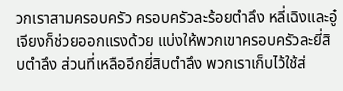วกเราสามครอบครัว ครอบครัวละร้อยตำลึง หลี่เฉิงและอู๋เจียงก็ช่วยออกแรงด้วย แบ่งให้พวกเขาครอบครัวละยี่สิบตำลึง ส่วนที่เหลืออีกยี่สิบตำลึง พวกเราเก็บไว้ใช้ส่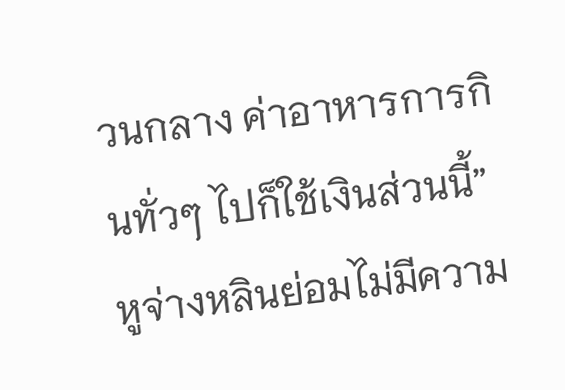วนกลาง ค่าอาหารการกินทั่วๆ ไปก็ใช้เงินส่วนนี้”
หูจ่างหลินย่อมไม่มีความ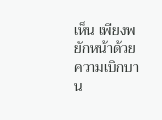เห็น เพียงพยักหน้าด้วยความเบิกบาน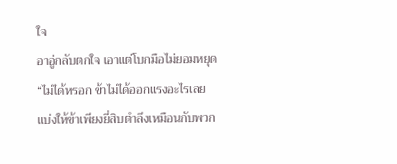ใจ
อาอู่กลับตกใจ เอาแต่โบกมือไม่ยอมหยุด “ไม่ได้หรอก ข้าไม่ได้ออกแรงอะไรเลย แบ่งให้ข้าเพียงยี่สิบตำลึงเหมือนกับพวก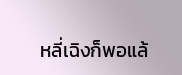หลี่เฉิงก็พอแล้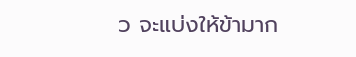ว จะแบ่งให้ข้ามาก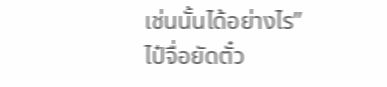เช่นนั้นได้อย่างไร”
ไป๋จื่อยัดตั๋ว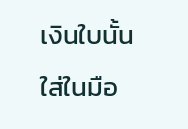เงินใบนั้นใส่ในมือ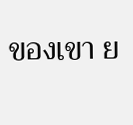ของเขา ย